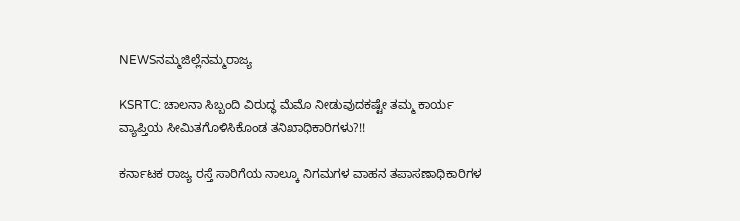NEWSನಮ್ಮಜಿಲ್ಲೆನಮ್ಮರಾಜ್ಯ

KSRTC: ಚಾಲನಾ ಸಿಬ್ಬಂದಿ ವಿರುದ್ಧ ಮೆಮೊ ನೀಡುವುದಕಷ್ಟೇ ತಮ್ಮ ಕಾರ್ಯ ವ್ಯಾಪ್ತಿಯ ಸೀಮಿತಗೊಳಿಸಿಕೊಂಡ ತನಿಖಾಧಿಕಾರಿಗಳು?!!

ಕರ್ನಾಟಕ ರಾಜ್ಯ ರಸ್ತೆ ಸಾರಿಗೆಯ ನಾಲ್ಕೂ ನಿಗಮಗಳ ವಾಹನ ತಪಾಸಣಾಧಿಕಾರಿಗಳ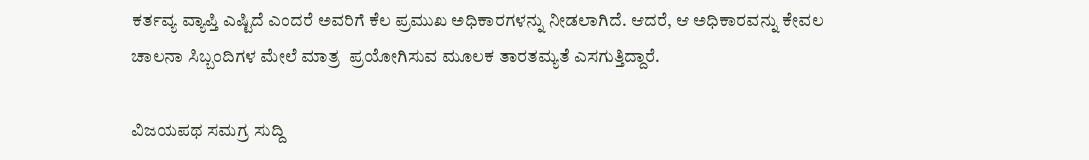ಕರ್ತವ್ಯ ವ್ಯಾಪ್ತಿ ಎಷ್ಟಿದೆ ಎಂದರೆ ಅವರಿಗೆ ಕೆಲ ಪ್ರಮುಖ ಅಧಿಕಾರಗಳನ್ನು ನೀಡಲಾಗಿದೆ. ಆದರೆ, ಆ ಅಧಿಕಾರವನ್ನು ಕೇವಲ ಚಾಲನಾ ಸಿಬ್ಬಂದಿಗಳ ಮೇಲೆ ಮಾತ್ರ  ಪ್ರಯೋಗಿಸುವ ಮೂಲಕ ತಾರತಮ್ಯತೆ ಎಸಗುತ್ತಿದ್ದಾರೆ.

ವಿಜಯಪಥ ಸಮಗ್ರ ಸುದ್ದಿ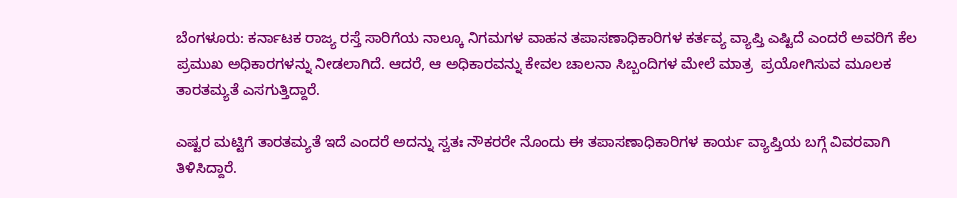ಬೆಂಗಳೂರು: ಕರ್ನಾಟಕ ರಾಜ್ಯ ರಸ್ತೆ ಸಾರಿಗೆಯ ನಾಲ್ಕೂ ನಿಗಮಗಳ ವಾಹನ ತಪಾಸಣಾಧಿಕಾರಿಗಳ ಕರ್ತವ್ಯ ವ್ಯಾಪ್ತಿ ಎಷ್ಟಿದೆ ಎಂದರೆ ಅವರಿಗೆ ಕೆಲ ಪ್ರಮುಖ ಅಧಿಕಾರಗಳನ್ನು ನೀಡಲಾಗಿದೆ. ಆದರೆ, ಆ ಅಧಿಕಾರವನ್ನು ಕೇವಲ ಚಾಲನಾ ಸಿಬ್ಬಂದಿಗಳ ಮೇಲೆ ಮಾತ್ರ  ಪ್ರಯೋಗಿಸುವ ಮೂಲಕ ತಾರತಮ್ಯತೆ ಎಸಗುತ್ತಿದ್ದಾರೆ.

ಎಷ್ಟರ ಮಟ್ಟಿಗೆ ತಾರತಮ್ಯತೆ ಇದೆ ಎಂದರೆ ಅದನ್ನು ಸ್ವತಃ ನೌಕರರೇ ನೊಂದು ಈ ತಪಾಸಣಾಧಿಕಾರಿಗಳ ಕಾರ್ಯ ವ್ಯಾಪ್ತಿಯ ಬಗ್ಗೆ ವಿವರವಾಗಿ ತಿಳಿಸಿದ್ದಾರೆ.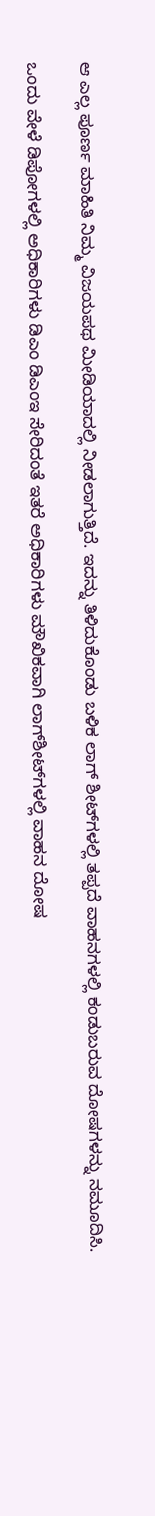ಆ ಎಲ್ಲ ಪೂರ್ಣ ಮಾಹಿತಿ ನಿಮ್ಮ ವಿಜಯಪಥ ಮೀಡಿಯಾದಲ್ಲಿ ನೀಡಲಾಗುತ್ತಿದೆ. ಇದನ್ನು ತಿಳಿದುಕೊಂಡು ಬಳಿಕ ಲಾಗ್‌ ಶೀಟ್‌ಗಳಲ್ಲಿ ತಪ್ಪದೆ ವಾಹನಗಳಲ್ಲಿ ಕಂಡುಬರುವ ದೋಷಗಳನ್ನು ನಮೂದಿಸಿ.

ಒಂದು ವೇಳೆ ಡಿಪೋಗಳಲ್ಲಿ ಅಧಿಕಾರಿಗಳು ಡಿಎಂ ಡಿಎಂಇ ಸೇರಿದಂತೆ ಇತರೆ ಅಧಿಕಾರಿಗಳು ಮೌಖಿಕವಾಗಿ ಲಾಗ್‌ಶೀಟ್‌ಗಳಲ್ಲಿ ವಾಹನ ದೋಷ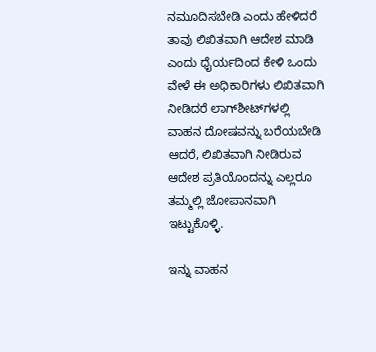ನಮೂದಿಸಬೇಡಿ ಎಂದು ಹೇಳಿದರೆ ತಾವು ಲಿಖಿತವಾಗಿ ಆದೇಶ ಮಾಡಿ ಎಂದು ಧೈರ್ಯದಿಂದ ಕೇಳಿ ಒಂದು ವೇಳೆ ಈ ಅಧಿಕಾರಿಗಳು ಲಿಖಿತವಾಗಿ ನೀಡಿದರೆ ಲಾಗ್‌ಶೀಟ್‌ಗಳಲ್ಲಿ ವಾಹನ ದೋಷವನ್ನು ಬರೆಯಬೇಡಿ ಆದರೆ, ಲಿಖಿತವಾಗಿ ನೀಡಿರುವ ಆದೇಶ ಪ್ರತಿಯೊಂದನ್ನು ಎಲ್ಲರೂ ತಮ್ಮಲ್ಲಿ ಜೋಪಾನವಾಗಿ ಇಟ್ಟುಕೊಳ್ಳಿ.

ಇನ್ನು ವಾಹನ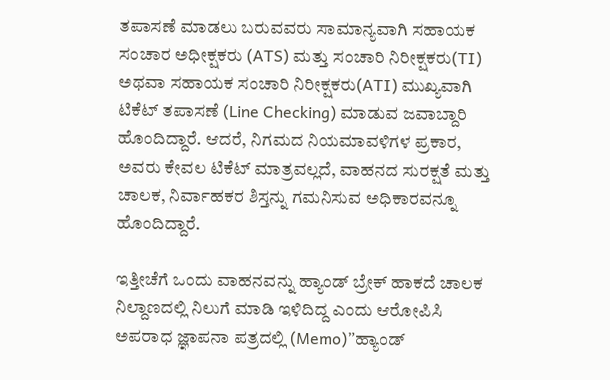ತಪಾಸಣೆ ಮಾಡಲು ಬರುವವರು ಸಾಮಾನ್ಯವಾಗಿ ಸಹಾಯಕ ಸಂಚಾರ ಅಧೀಕ್ಷಕರು (ATS) ಮತ್ತು ಸಂಚಾರಿ ನಿರೀಕ್ಷಕರು(TI) ಅಥವಾ ಸಹಾಯಕ ಸಂಚಾರಿ ನಿರೀಕ್ಷಕರು(ATI) ಮುಖ್ಯವಾಗಿ ಟಿಕೆಟ್ ತಪಾಸಣೆ (Line Checking) ಮಾಡುವ ಜವಾಬ್ದಾರಿ ಹೊಂದಿದ್ದಾರೆ. ಆದರೆ, ನಿಗಮದ ನಿಯಮಾವಳಿಗಳ ಪ್ರಕಾರ, ಅವರು ಕೇವಲ ಟಿಕೆಟ್ ಮಾತ್ರವಲ್ಲದೆ, ವಾಹನದ ಸುರಕ್ಷತೆ ಮತ್ತು ಚಾಲಕ, ನಿರ್ವಾಹಕರ ಶಿಸ್ತನ್ನು ಗಮನಿಸುವ ಅಧಿಕಾರವನ್ನೂ ಹೊಂದಿದ್ದಾರೆ.

ಇತ್ತೀಚೆಗೆ ಒಂದು ವಾಹನವನ್ನು ಹ್ಯಾಂಡ್ ಬ್ರೇಕ್ ಹಾಕದೆ ಚಾಲಕ ನಿಲ್ದಾಣದಲ್ಲಿ ನಿಲುಗೆ ಮಾಡಿ ಇಳಿದಿದ್ದ ಎಂದು ಆರೋಪಿಸಿ ಅಪರಾಧ ಜ್ಞಾಪನಾ ಪತ್ರದಲ್ಲಿ (Memo)”ಹ್ಯಾಂಡ್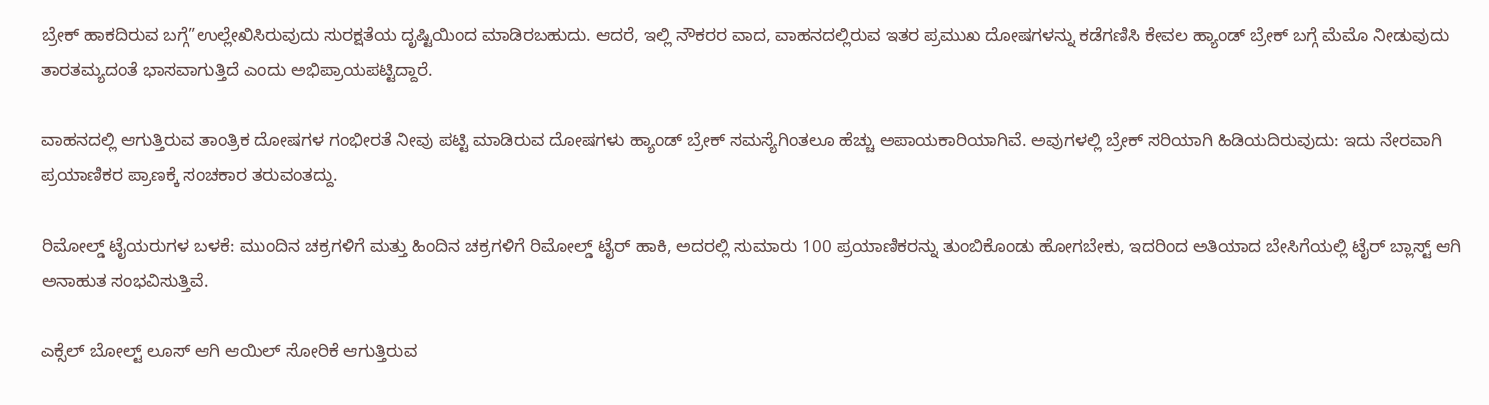ಬ್ರೇಕ್ ಹಾಕದಿರುವ ಬಗ್ಗೆ”ಉಲ್ಲೇಖಿಸಿರುವುದು ಸುರಕ್ಷತೆಯ ದೃಷ್ಟಿಯಿಂದ ಮಾಡಿರಬಹುದು. ಆದರೆ, ಇಲ್ಲಿ ನೌಕರರ ವಾದ, ವಾಹನದಲ್ಲಿರುವ ಇತರ ಪ್ರಮುಖ ದೋಷಗಳನ್ನು ಕಡೆಗಣಿಸಿ ಕೇವಲ ಹ್ಯಾಂಡ್ ಬ್ರೇಕ್ ಬಗ್ಗೆ ಮೆಮೊ ನೀಡುವುದು ತಾರತಮ್ಯದಂತೆ ಭಾಸವಾಗುತ್ತಿದೆ ಎಂದು ಅಭಿಪ್ರಾಯಪಟ್ಟಿದ್ದಾರೆ.

ವಾಹನದಲ್ಲಿ ಆಗುತ್ತಿರುವ ತಾಂತ್ರಿಕ ದೋಷಗಳ ಗಂಭೀರತೆ ನೀವು ಪಟ್ಟಿ ಮಾಡಿರುವ ದೋಷಗಳು ಹ್ಯಾಂಡ್ ಬ್ರೇಕ್ ಸಮಸ್ಯೆಗಿಂತಲೂ ಹೆಚ್ಚು ಅಪಾಯಕಾರಿಯಾಗಿವೆ. ಅವುಗಳಲ್ಲಿ ಬ್ರೇಕ್ ಸರಿಯಾಗಿ ಹಿಡಿಯದಿರುವುದು: ಇದು ನೇರವಾಗಿ ಪ್ರಯಾಣಿಕರ ಪ್ರಾಣಕ್ಕೆ ಸಂಚಕಾರ ತರುವಂತದ್ದು.

ರಿಮೋಲ್ಡ್ ಟೈಯರುಗಳ ಬಳಕೆ: ಮುಂದಿನ ಚಕ್ರಗಳಿಗೆ ಮತ್ತು ಹಿಂದಿನ ಚಕ್ರಗಳಿಗೆ ರಿಮೋಲ್ಡ್ ಟೈರ್ ಹಾಕಿ, ಅದರಲ್ಲಿ ಸುಮಾರು 100 ಪ್ರಯಾಣಿಕರನ್ನು ತುಂಬಿಕೊಂಡು ಹೋಗಬೇಕು, ಇದರಿಂದ ಅತಿಯಾದ ಬೇಸಿಗೆಯಲ್ಲಿ ಟೈರ್ ಬ್ಲಾಸ್ಟ್ ಆಗಿ ಅನಾಹುತ ಸಂಭವಿಸುತ್ತಿವೆ.

ಎಕ್ಸೆಲ್ ಬೋಲ್ಟ್ ಲೂಸ್ ಆಗಿ ಆಯಿಲ್ ಸೋರಿಕೆ ಆಗುತ್ತಿರುವ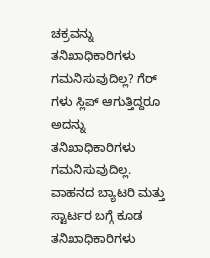ಚಕ್ರವನ್ನು ತನಿಖಾಧಿಕಾರಿಗಳು ಗಮನಿಸುವುದಿಲ್ಲ? ಗೆರ್ ಗಳು ಸ್ಲಿಪ್ ಆಗುತ್ತಿದ್ದರೂ ಅದನ್ನು ತನಿಖಾಧಿಕಾರಿಗಳು ಗಮನಿಸುವುದಿಲ್ಲ. ವಾಹನದ ಬ್ಯಾಟರಿ ಮತ್ತು ಸ್ಟಾರ್ಟರ ಬಗ್ಗೆ ಕೂಡ ತನಿಖಾಧಿಕಾರಿಗಳು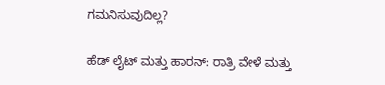ಗಮನಿಸುವುದಿಲ್ಲ?

ಹೆಡ್ ಲೈಟ್ ಮತ್ತು ಹಾರನ್: ರಾತ್ರಿ ವೇಳೆ ಮತ್ತು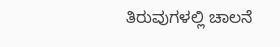ತಿರುವುಗಳಲ್ಲಿ ಚಾಲನೆ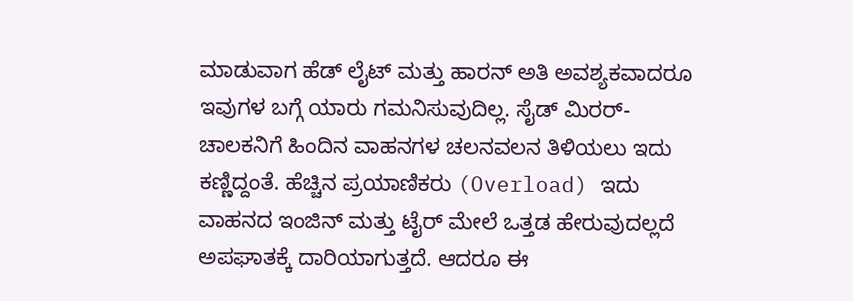ಮಾಡುವಾಗ ಹೆಡ್ ಲೈಟ್ ಮತ್ತು ಹಾರನ್ ಅತಿ ಅವಶ್ಯಕವಾದರೂ ಇವುಗಳ ಬಗ್ಗೆ ಯಾರು ಗಮನಿಸುವುದಿಲ್ಲ. ಸೈಡ್ ಮಿರರ್-ಚಾಲಕನಿಗೆ ಹಿಂದಿನ ವಾಹನಗಳ ಚಲನವಲನ ತಿಳಿಯಲು ಇದು ಕಣ್ಣಿದ್ದಂತೆ. ಹೆಚ್ಚಿನ ಪ್ರಯಾಣಿಕರು (Overload) ಇದು ವಾಹನದ ಇಂಜಿನ್ ಮತ್ತು ಟೈರ್ ಮೇಲೆ ಒತ್ತಡ ಹೇರುವುದಲ್ಲದೆ ಅಪಘಾತಕ್ಕೆ ದಾರಿಯಾಗುತ್ತದೆ. ಆದರೂ ಈ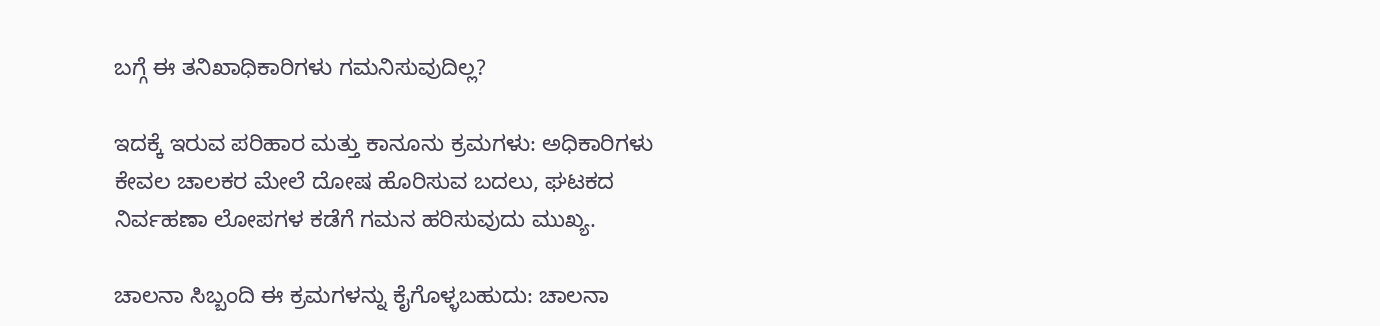ಬಗ್ಗೆ ಈ ತನಿಖಾಧಿಕಾರಿಗಳು ಗಮನಿಸುವುದಿಲ್ಲ?

ಇದಕ್ಕೆ ಇರುವ ಪರಿಹಾರ ಮತ್ತು ಕಾನೂನು ಕ್ರಮಗಳು: ಅಧಿಕಾರಿಗಳು ಕೇವಲ ಚಾಲಕರ ಮೇಲೆ ದೋಷ ಹೊರಿಸುವ ಬದಲು, ಘಟಕದ ನಿರ್ವಹಣಾ ಲೋಪಗಳ ಕಡೆಗೆ ಗಮನ ಹರಿಸುವುದು ಮುಖ್ಯ.

ಚಾಲನಾ ಸಿಬ್ಬಂದಿ ಈ ಕ್ರಮಗಳನ್ನು ಕೈಗೊಳ್ಳಬಹುದು: ಚಾಲನಾ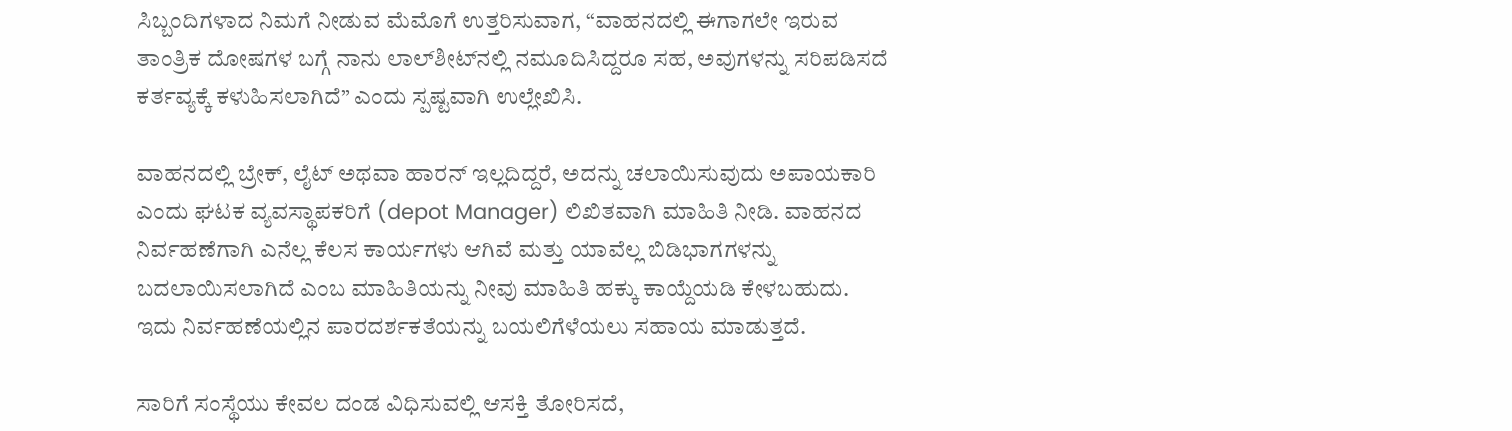ಸಿಬ್ಬಂದಿಗಳಾದ ನಿಮಗೆ ನೀಡುವ ಮೆಮೊಗೆ ಉತ್ತರಿಸುವಾಗ, “ವಾಹನದಲ್ಲಿ ಈಗಾಗಲೇ ಇರುವ ತಾಂತ್ರಿಕ ದೋಷಗಳ ಬಗ್ಗೆ ನಾನು ಲಾಲ್‌ಶೀಟ್‌ನಲ್ಲಿ ನಮೂದಿಸಿದ್ದರೂ ಸಹ, ಅವುಗಳನ್ನು ಸರಿಪಡಿಸದೆ ಕರ್ತವ್ಯಕ್ಕೆ ಕಳುಹಿಸಲಾಗಿದೆ” ಎಂದು ಸ್ಪಷ್ಟವಾಗಿ ಉಲ್ಲೇಖಿಸಿ.

ವಾಹನದಲ್ಲಿ ಬ್ರೇಕ್, ಲೈಟ್ ಅಥವಾ ಹಾರನ್ ಇಲ್ಲದಿದ್ದರೆ, ಅದನ್ನು ಚಲಾಯಿಸುವುದು ಅಪಾಯಕಾರಿ ಎಂದು ಘಟಕ ವ್ಯವಸ್ಥಾಪಕರಿಗೆ (depot Manager) ಲಿಖಿತವಾಗಿ ಮಾಹಿತಿ ನೀಡಿ. ವಾಹನದ ನಿರ್ವಹಣೆಗಾಗಿ ಎನೆಲ್ಲ ಕೆಲಸ ಕಾರ್ಯಗಳು ಆಗಿವೆ ಮತ್ತು ಯಾವೆಲ್ಲ ಬಿಡಿಭಾಗಗಳನ್ನು ಬದಲಾಯಿಸಲಾಗಿದೆ ಎಂಬ ಮಾಹಿತಿಯನ್ನು ನೀವು ಮಾಹಿತಿ ಹಕ್ಕು ಕಾಯ್ದೆಯಡಿ ಕೇಳಬಹುದು. ಇದು ನಿರ್ವಹಣೆಯಲ್ಲಿನ ಪಾರದರ್ಶಕತೆಯನ್ನು ಬಯಲಿಗೆಳೆಯಲು ಸಹಾಯ ಮಾಡುತ್ತದೆ.

ಸಾರಿಗೆ ಸಂಸ್ಥೆಯು ಕೇವಲ ದಂಡ ವಿಧಿಸುವಲ್ಲಿ ಆಸಕ್ತಿ ತೋರಿಸದೆ,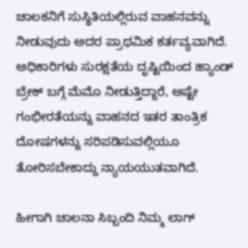ಚಾಲಕನಿಗೆ ಸುಸ್ಥಿತಿಯಲ್ಲಿರುವ ವಾಹನವನ್ನು ನೀಡುವುದು ಅದರ ಪ್ರಾಥಮಿಕ ಕರ್ತವ್ಯವಾಗಿದೆ. ಅಧಿಕಾರಿಗಳು ಸುರಕ್ಷತೆಯ ದೃಷ್ಟಿಯಿಂದ ಹ್ಯಾಂಡ್ ಬ್ರೇಕ್ ಬಗ್ಗೆ ಮೆಮೊ ನೀಡುತ್ತಿದ್ದಾರೆ, ಅಷ್ಟೇ ಗಂಭೀರತೆಯನ್ನು ವಾಹನದ ಇತರ ತಾಂತ್ರಿಕ ದೋಷಗಳನ್ನು ಸರಿಪಡಿಸುವಲ್ಲಿಯೂ ತೋರಿಸಬೇಕಾದ್ದು ನ್ಯಾಯಯುತವಾಗಿದೆ.

ಹೀಗಾಗಿ ಚಾಲನಾ ಸಿಬ್ಬಂದಿ ನಿಮ್ಮ ಲಾಗ್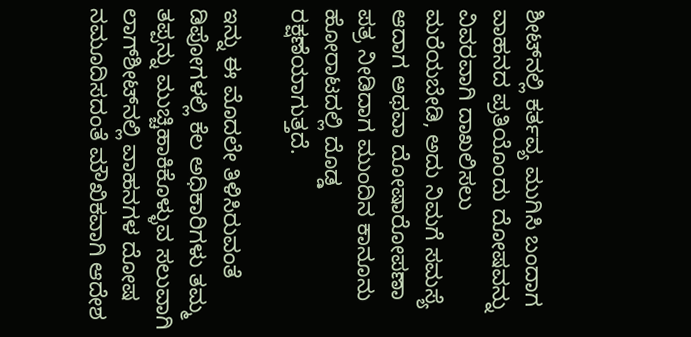ಶೀಟ್‌ನಲ್ಲಿ ಕರ್ತವ್ಯ ಮುಗಿಸಿ ಬಂದಾಗ ವಾಹನದ ಪ್ರತಿಯೊಂದು ದೋಷವನ್ನು ವಿವರವಾಗಿ ದಾಖಲಿಸಲು ಮರೆಯಬೇಡಿ, ಅದು ನಿಮಗೆ ಸಮಸ್ಯೆ ಆದಾಗ ಅಥವಾ ದೋಷಾರೋಪಣಾ ಪತ್ರ ನೀಡಿದಾಗ ಮುಂದಿನ ಕಾನೂನು ಹೋರಾಟದಲ್ಲಿ ದೊಡ್ಡ ರಕ್ಷಣೆಯಾಗುತ್ತದೆ.

ಇನ್ನು ಈ ಮೊದಲೇ ತಿಳಿಸಿರುವಂತೆ ಡಿಪೋಗಳಲ್ಲಿ ಕೆಲ ಅಧಿಕಾರಿಗಳು ತಮ್ಮ ತಪ್ಪನ್ನು ಮುಚ್ಚಿಹಾಕಿಕೊಳ್ಳುವ ಸಲುವಾಗಿ ಲಾಗ್‌ಶೀಟ್‌ನಲ್ಲಿ ವಾಹನಗಳ ದೋಷ ನಮೂದಿಸದಂತೆ ಮೌಖಿಕವಾಗಿ ಆದೇಶ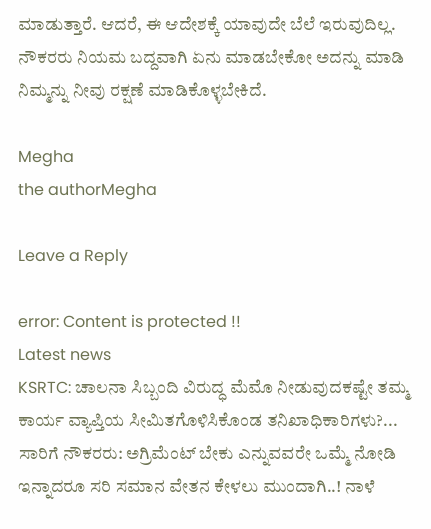ಮಾಡುತ್ತಾರೆ. ಆದರೆ, ಈ ಆದೇಶಕ್ಕೆ ಯಾವುದೇ ಬೆಲೆ ಇರುವುದಿಲ್ಲ. ನೌಕರರು ನಿಯಮ ಬದ್ದವಾಗಿ ಏನು ಮಾಡಬೇಕೋ ಅದನ್ನು ಮಾಡಿ ನಿಮ್ಮನ್ನು ನೀವು ರಕ್ಷಣೆ ಮಾಡಿಕೊಳ್ಳಬೇಕಿದೆ.

Megha
the authorMegha

Leave a Reply

error: Content is protected !!
Latest news
KSRTC: ಚಾಲನಾ ಸಿಬ್ಬಂದಿ ವಿರುದ್ಧ ಮೆಮೊ ನೀಡುವುದಕಷ್ಟೇ ತಮ್ಮ ಕಾರ್ಯ ವ್ಯಾಪ್ತಿಯ ಸೀಮಿತಗೊಳಿಸಿಕೊಂಡ ತನಿಖಾಧಿಕಾರಿಗಳು?... ಸಾರಿಗೆ ನೌಕರರು: ಅಗ್ರಿಮೆಂಟ್ ಬೇಕು ಎನ್ನುವವರೇ ಒಮ್ಮೆ ನೋಡಿ ಇನ್ನಾದರೂ ಸರಿ ಸಮಾನ ವೇತನ ಕೇಳಲು ಮುಂದಾಗಿ..! ನಾಳೆ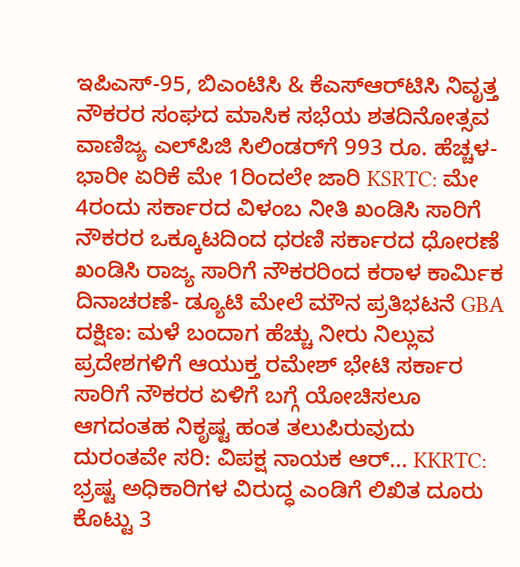ಇಪಿಎಸ್-95, ಬಿಎಂಟಿಸಿ ‍& ಕೆಎಸ್‌ಆರ್‌ಟಿಸಿ ನಿವೃತ್ತ ನೌಕರರ ಸಂಘದ ಮಾಸಿಕ ಸಭೆಯ ಶತದಿನೋತ್ಸವ ವಾಣಿಜ್ಯ ಎಲ್‌ಪಿಜಿ ಸಿಲಿಂಡರ್‌ಗೆ 993 ರೂ. ಹೆಚ್ಚಳ- ಭಾರೀ ಏರಿಕೆ ಮೇ 1ರಿಂದಲೇ ಜಾರಿ KSRTC: ಮೇ 4ರಂದು ಸರ್ಕಾರದ ವಿಳಂಬ ನೀತಿ ಖಂಡಿಸಿ ಸಾರಿಗೆ ನೌಕರರ ಒಕ್ಕೂಟದಿಂದ ಧರಣಿ ಸರ್ಕಾರದ ಧೋರಣೆ ಖಂಡಿಸಿ ರಾಜ್ಯ ಸಾರಿಗೆ ನೌಕರರಿಂದ ಕರಾಳ ಕಾರ್ಮಿಕ ದಿನಾಚರಣೆ- ಡ್ಯೂಟಿ ಮೇಲೆ ಮೌನ ಪ್ರತಿಭಟನೆ GBA ದಕ್ಷಿಣ: ಮಳೆ ಬಂದಾಗ ಹೆಚ್ಚು ನೀರು ನಿಲ್ಲುವ ಪ್ರದೇಶಗಳಿಗೆ ಆಯುಕ್ತ ರಮೇಶ್ ಭೇಟಿ ಸರ್ಕಾರ ಸಾರಿಗೆ ನೌಕರರ ಏಳಿಗೆ ಬಗ್ಗೆ ಯೋಚಿಸಲೂ ಆಗದಂತಹ ನಿಕೃಷ್ಟ ಹಂತ ತಲುಪಿರುವುದು ದುರಂತವೇ ಸರಿ: ವಿಪಕ್ಷ ನಾಯಕ ಆರ್‌... KKRTC: ಭ್ರಷ್ಟ ಅಧಿಕಾರಿಗಳ ವಿರುದ್ಧ ಎಂಡಿಗೆ ಲಿಖಿತ ದೂರು ಕೊಟ್ಟು 3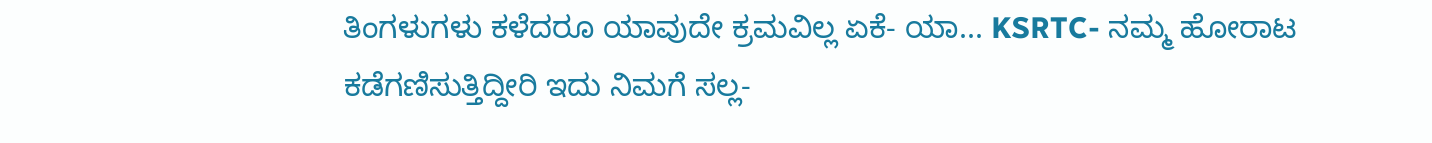ತಿಂಗಳುಗಳು ಕಳೆದರೂ ಯಾವುದೇ ಕ್ರಮವಿಲ್ಲ ಏಕೆ- ಯಾ... KSRTC- ನಮ್ಮ ಹೋರಾಟ ಕಡೆಗಣಿಸುತ್ತಿದ್ದೀರಿ ಇದು ನಿಮಗೆ ಸಲ್ಲ-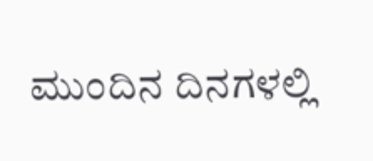ಮುಂದಿನ ದಿನಗಳಲ್ಲಿ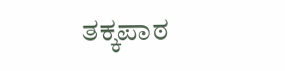ತಕ್ಕಪಾಠ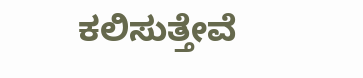ಕಲಿಸುತ್ತೇವೆ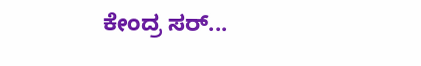ಕೇಂದ್ರ ಸರ್...